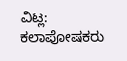ವಿಟ್ಲ: ಕಲಾಪೋಷಕರು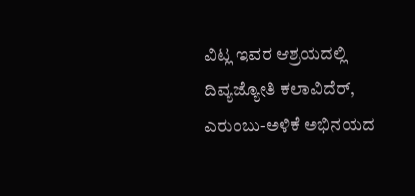ವಿಟ್ಲ ಇವರ ಆಶ್ರಯದಲ್ಲಿ ದಿವ್ಯಜ್ಯೋತಿ ಕಲಾವಿದೆರ್, ಎರುಂಬು-ಅಳಿಕೆ ಅಭಿನಯದ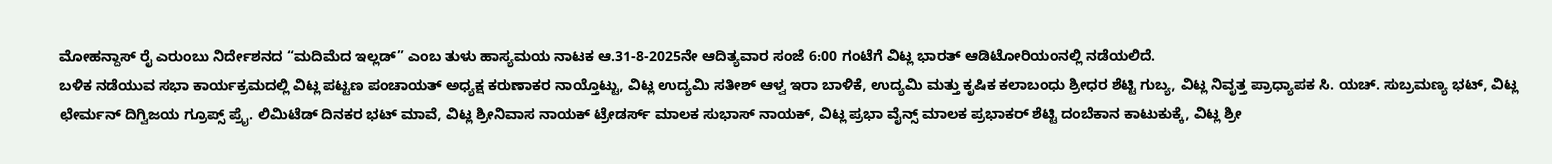ಮೋಹನ್ದಾಸ್ ರೈ ಎರುಂಬು ನಿರ್ದೇಶನದ “ಮದಿಮೆದ ಇಲ್ಲಡ್” ಎಂಬ ತುಳು ಹಾಸ್ಯಮಯ ನಾಟಕ ಆ.31-8-2025ನೇ ಆದಿತ್ಯವಾರ ಸಂಜೆ 6:00 ಗಂಟೆಗೆ ವಿಟ್ಲ ಭಾರತ್ ಆಡಿಟೋರಿಯಂನಲ್ಲಿ ನಡೆಯಲಿದೆ.
ಬಳಿಕ ನಡೆಯುವ ಸಭಾ ಕಾರ್ಯಕ್ರಮದಲ್ಲಿ ವಿಟ್ಲ ಪಟ್ಟಣ ಪಂಚಾಯತ್ ಅಧ್ಯಕ್ಷ ಕರುಣಾಕರ ನಾಯ್ತೊಟ್ಟು, ವಿಟ್ಲ ಉದ್ಯಮಿ ಸತೀಶ್ ಆಳ್ವ ಇರಾ ಬಾಳಿಕೆ, ಉದ್ಯಮಿ ಮತ್ತು ಕೃಷಿಕ ಕಲಾಬಂಧು ಶ್ರೀಧರ ಶೆಟ್ಟಿ ಗುಬ್ಯ, ವಿಟ್ಲ ನಿವೃತ್ತ ಪ್ರಾಧ್ಯಾಪಕ ಸಿ. ಯಚ್. ಸುಬ್ರಮಣ್ಯ ಭಟ್, ವಿಟ್ಲ ಛೇರ್ಮನ್ ದಿಗ್ವಿಜಯ ಗ್ರೂಪ್ಸ್ ಪ್ರೈ. ಲಿಮಿಟೆಡ್ ದಿನಕರ ಭಟ್ ಮಾವೆ, ವಿಟ್ಲ ಶ್ರೀನಿವಾಸ ನಾಯಕ್ ಟ್ರೇಡರ್ಸ್ ಮಾಲಕ ಸುಭಾಸ್ ನಾಯಕ್, ವಿಟ್ಲ ಪ್ರಭಾ ವೈನ್ಸ್ ಮಾಲಕ ಪ್ರಭಾಕರ್ ಶೆಟ್ಟಿ ದಂಬೆಕಾನ ಕಾಟುಕುಕ್ಕೆ, ವಿಟ್ಲ ಶ್ರೀ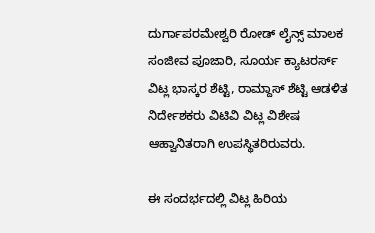ದುರ್ಗಾಪರಮೇಶ್ವರಿ ರೋಡ್ ಲೈನ್ಸ್ ಮಾಲಕ ಸಂಜೀವ ಪೂಜಾರಿ, ಸೂರ್ಯ ಕ್ಯಾಟರರ್ಸ್ ವಿಟ್ಲ ಭಾಸ್ಕರ ಶೆಟ್ಟಿ, ರಾಮ್ದಾಸ್ ಶೆಟ್ಟಿ ಆಡಳಿತ ನಿರ್ದೇಶಕರು ವಿಟಿವಿ ವಿಟ್ಲ ವಿಶೇಷ ಆಹ್ವಾನಿತರಾಗಿ ಉಪಸ್ಥಿತರಿರುವರು.

ಈ ಸಂದರ್ಭದಲ್ಲಿ ವಿಟ್ಲ ಹಿರಿಯ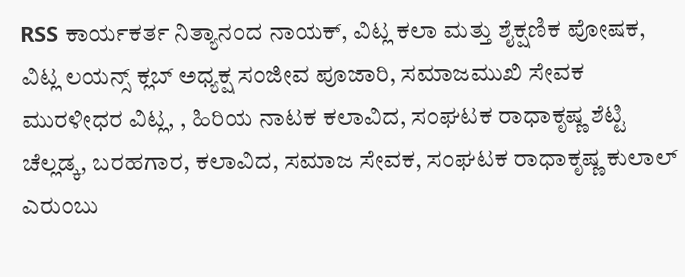RSS ಕಾರ್ಯಕರ್ತ ನಿತ್ಯಾನಂದ ನಾಯಕ್, ವಿಟ್ಲ ಕಲಾ ಮತ್ತು ಶೈಕ್ಷಣಿಕ ಪೋಷಕ, ವಿಟ್ಲ ಲಯನ್ಸ್ ಕ್ಲಬ್ ಅಧ್ಯಕ್ಷ ಸಂಜೀವ ಪೂಜಾರಿ, ಸಮಾಜಮುಖಿ ಸೇವಕ ಮುರಳೀಧರ ವಿಟ್ಲ, , ಹಿರಿಯ ನಾಟಕ ಕಲಾವಿದ, ಸಂಘಟಕ ರಾಧಾಕೃಷ್ಣ ಶೆಟ್ಟಿ ಚೆಲ್ಲಡ್ಕ, ಬರಹಗಾರ, ಕಲಾವಿದ, ಸಮಾಜ ಸೇವಕ, ಸಂಘಟಕ ರಾಧಾಕೃಷ್ಣ ಕುಲಾಲ್ ಎರುಂಬು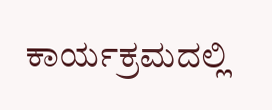ಕಾರ್ಯಕ್ರಮದಲ್ಲಿ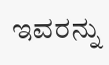ಇವರನ್ನು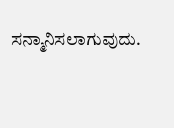ಸನ್ಮಾನಿಸಲಾಗುವುದು.